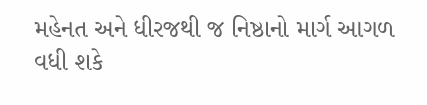મહેનત અને ધીરજથી જ નિષ્ઠાનો માર્ગ આગળ વધી શકે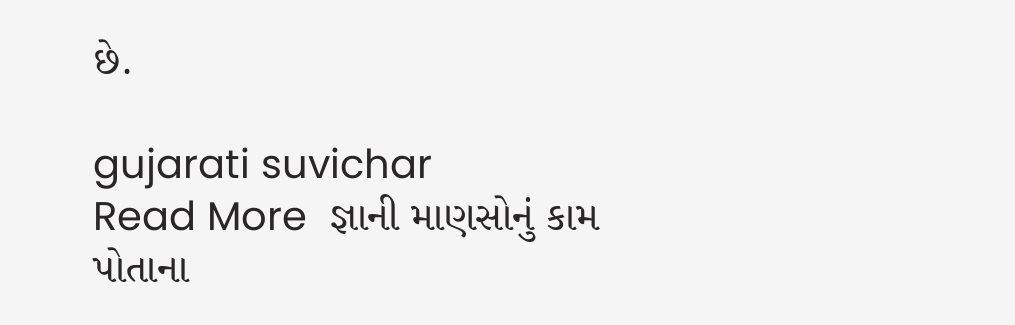છે.

gujarati suvichar
Read More  જ્ઞાની માણસોનું કામ પોતાના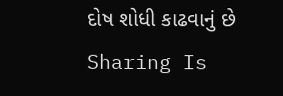દોષ શોધી કાઢવાનું છે
Sharing Is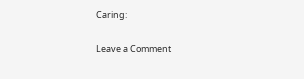Caring:

Leave a Comment